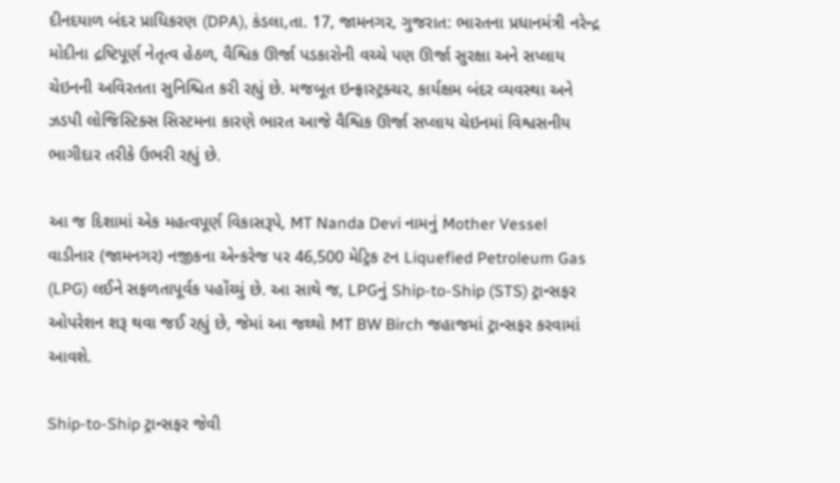દીનદયાળ બંદર પ્રાધિકરણ (DPA), કંડલા,તા. 17, જામનગર, ગુજરાત: ભારતના પ્રધાનમંત્રી નરેન્દ્ર મોદીના દ્રષ્ટિપૂર્ણ નેતૃત્વ હેઠળ, વૈશ્વિક ઊર્જા પડકારોની વચ્ચે પણ ઊર્જા સુરક્ષા અને સપ્લાય ચેઇનની અવિરતતા સુનિશ્ચિત કરી રહ્યું છે. મજબૂત ઇન્ફ્રાસ્ટ્રક્ચર, કાર્યક્ષમ બંદર વ્યવસ્થા અને ઝડપી લોજિસ્ટિક્સ સિસ્ટમના કારણે ભારત આજે વૈશ્વિક ઊર્જા સપ્લાય ચેઇનમાં વિશ્વસનીય ભાગીદાર તરીકે ઉભરી રહ્યું છે.

આ જ દિશામાં એક મહત્વપૂર્ણ વિકાસરૂપે, MT Nanda Devi નામનું Mother Vessel વાડીનાર (જામનગર) નજીકના એન્કરેજ પર 46,500 મેટ્રિક ટન Liquefied Petroleum Gas (LPG) લઈને સફળતાપૂર્વક પહોંચ્યું છે. આ સાથે જ, LPGનું Ship-to-Ship (STS) ટ્રાન્સફર ઓપરેશન શરૂ થવા જઈ રહ્યું છે, જેમાં આ જથ્થો MT BW Birch જહાજમાં ટ્રાન્સફર કરવામાં આવશે.

Ship-to-Ship ટ્રાન્સફર જેવી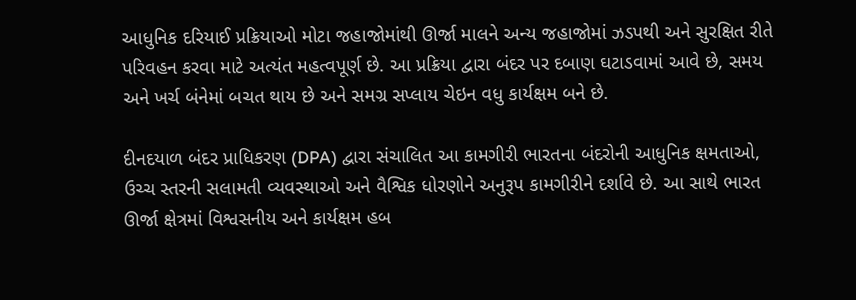આધુનિક દરિયાઈ પ્રક્રિયાઓ મોટા જહાજોમાંથી ઊર્જા માલને અન્ય જહાજોમાં ઝડપથી અને સુરક્ષિત રીતે પરિવહન કરવા માટે અત્યંત મહત્વપૂર્ણ છે. આ પ્રક્રિયા દ્વારા બંદર પર દબાણ ઘટાડવામાં આવે છે, સમય અને ખર્ચ બંનેમાં બચત થાય છે અને સમગ્ર સપ્લાય ચેઇન વધુ કાર્યક્ષમ બને છે.

દીનદયાળ બંદર પ્રાધિકરણ (DPA) દ્વારા સંચાલિત આ કામગીરી ભારતના બંદરોની આધુનિક ક્ષમતાઓ, ઉચ્ચ સ્તરની સલામતી વ્યવસ્થાઓ અને વૈશ્વિક ધોરણોને અનુરૂપ કામગીરીને દર્શાવે છે. આ સાથે ભારત ઊર્જા ક્ષેત્રમાં વિશ્વસનીય અને કાર્યક્ષમ હબ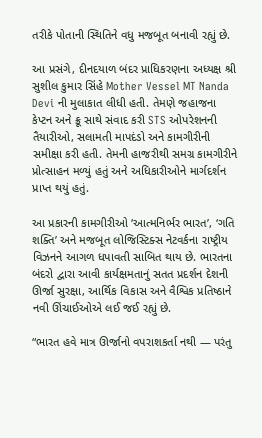તરીકે પોતાની સ્થિતિને વધુ મજબૂત બનાવી રહ્યું છે.

આ પ્રસંગે, દીનદયાળ બંદર પ્રાધિકરણના અધ્યક્ષ શ્રી સુશીલ કુમાર સિંહે Mother Vessel MT Nanda Devi ની મુલાકાત લીધી હતી. તેમણે જહાજના કેપ્ટન અને ક્રૂ સાથે સંવાદ કરી STS ઓપરેશનની તૈયારીઓ, સલામતી માપદંડો અને કામગીરીની સમીક્ષા કરી હતી. તેમની હાજરીથી સમગ્ર કામગીરીને પ્રોત્સાહન મળ્યું હતું અને અધિકારીઓને માર્ગદર્શન પ્રાપ્ત થયું હતું.

આ પ્રકારની કામગીરીઓ ‘આત્મનિર્ભર ભારત’, ‘ગતિ શક્તિ’ અને મજબૂત લોજિસ્ટિક્સ નેટવર્કના રાષ્ટ્રીય વિઝનને આગળ ધપાવતી સાબિત થાય છે. ભારતના બંદરો દ્વારા આવી કાર્યક્ષમતાનું સતત પ્રદર્શન દેશની ઊર્જા સુરક્ષા, આર્થિક વિકાસ અને વૈશ્વિક પ્રતિષ્ઠાને નવી ઊંચાઈઓએ લઈ જઈ રહ્યું છે.

“ભારત હવે માત્ર ઊર્જાનો વપરાશકર્તા નથી — પરંતુ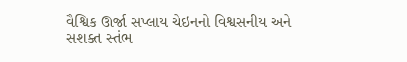વૈશ્વિક ઊર્જા સપ્લાય ચેઇનનો વિશ્વસનીય અને સશક્ત સ્તંભ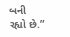બની રહ્યો છે.”